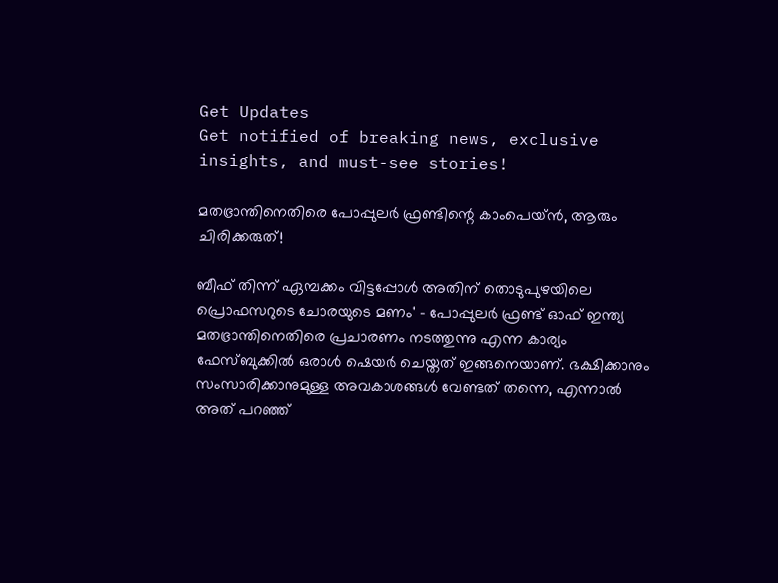Get Updates
Get notified of breaking news, exclusive insights, and must-see stories!

മതഭ്രാന്തിനെതിരെ പോപ്പുലര്‍ ഫ്രണ്ടിന്റെ കാംപെയ്ന്‍, ആരും ചിരിക്കരുത്!

ബീഫ് തിന്ന് ഏമ്പക്കം വിട്ടപ്പോള്‍ അതിന് തൊടുപുഴയിലെ പ്രൊഫസറുടെ ചോരയുടെ മണം' - പോപ്പുലര്‍ ഫ്രണ്ട് ഓഫ് ഇന്ത്യ മതഭ്രാന്തിനെതിരെ പ്രചാരണം നടത്തുന്നു എന്ന കാര്യം ഫേസ്ബുക്കില്‍ ഒരാള്‍ ഷെയര്‍ ചെയ്തത് ഇങ്ങനെയാണ്. ഭക്ഷിക്കാനും സംസാരിക്കാനുമുള്ള അവകാശങ്ങള്‍ വേണ്ടത് തന്നെ, എന്നാല്‍ അത് പറഞ്ഞ്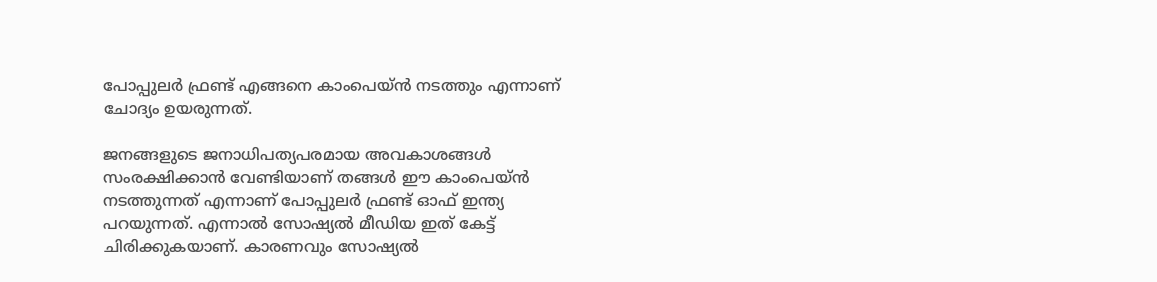പോപ്പുലര്‍ ഫ്രണ്ട് എങ്ങനെ കാംപെയ്ന്‍ നടത്തും എന്നാണ് ചോദ്യം ഉയരുന്നത്.

ജനങ്ങളുടെ ജനാധിപത്യപരമായ അവകാശങ്ങള്‍ സംരക്ഷിക്കാന്‍ വേണ്ടിയാണ് തങ്ങള്‍ ഈ കാംപെയ്ന്‍ നടത്തുന്നത് എന്നാണ് പോപ്പുലര്‍ ഫ്രണ്ട് ഓഫ് ഇന്ത്യ പറയുന്നത്. എന്നാല്‍ സോഷ്യല്‍ മീഡിയ ഇത് കേട്ട് ചിരിക്കുകയാണ്. കാരണവും സോഷ്യല്‍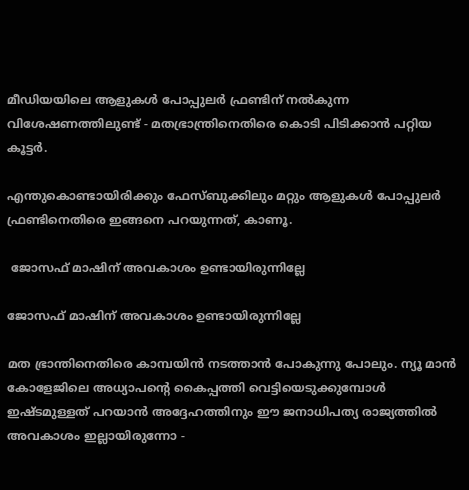മീഡിയയിലെ ആളുകള്‍ പോപ്പുലര്‍ ഫ്രണ്ടിന് നല്‍കുന്ന വിശേഷണത്തിലുണ്ട് - മതഭ്രാന്ത്രിനെതിരെ കൊടി പിടിക്കാന്‍ പറ്റിയ കൂട്ടര്‍.

എന്തുകൊണ്ടായിരിക്കും ഫേസ്ബുക്കിലും മറ്റും ആളുകള്‍ പോപ്പുലര്‍ ഫ്രണ്ടിനെതിരെ ഇങ്ങനെ പറയുന്നത്, കാണൂ.

 ജോസഫ് മാഷിന് അവകാശം ഉണ്ടായിരുന്നില്ലേ

ജോസഫ് മാഷിന് അവകാശം ഉണ്ടായിരുന്നില്ലേ

മത ഭ്രാന്തിനെതിരെ കാമ്പയിന്‍ നടത്താന്‍ പോകുന്നു പോലും. ന്യൂ മാന്‍ കോളേജിലെ അധ്യാപന്റെ കൈപ്പത്തി വെട്ടിയെടുക്കുമ്പോള്‍ ഇഷ്ടമുള്ളത് പറയാന്‍ അദ്ദേഹത്തിനും ഈ ജനാധിപത്യ രാജ്യത്തില്‍ അവകാശം ഇല്ലായിരുന്നോ -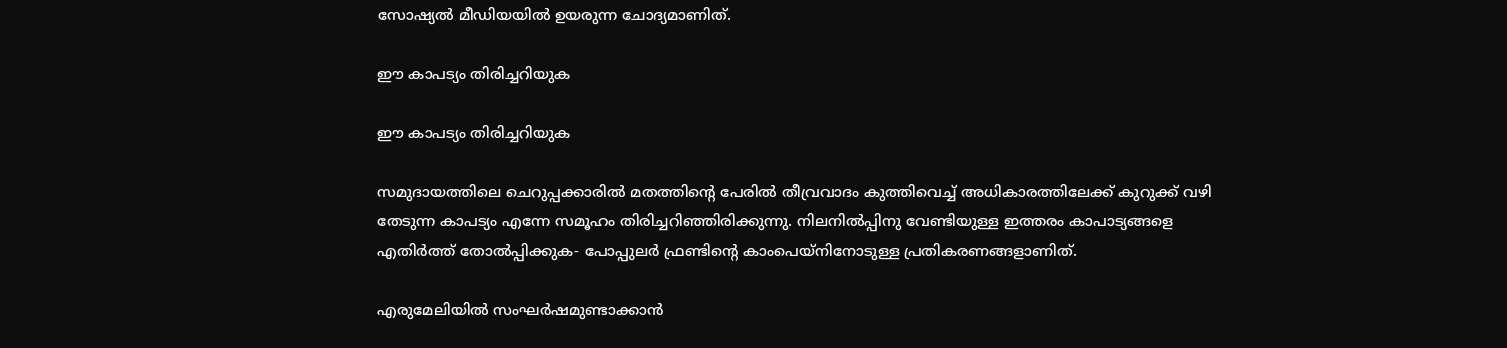സോഷ്യല്‍ മീഡിയയില്‍ ഉയരുന്ന ചോദ്യമാണിത്.

ഈ കാപട്യം തിരിച്ചറിയുക

ഈ കാപട്യം തിരിച്ചറിയുക

സമുദായത്തിലെ ചെറുപ്പക്കാരില്‍ മതത്തിന്റെ പേരില്‍ തീവ്രവാദം കുത്തിവെച്ച് അധികാരത്തിലേക്ക് കുറുക്ക് വഴി തേടുന്ന കാപട്യം എന്നേ സമൂഹം തിരിച്ചറിഞ്ഞിരിക്കുന്നു. നിലനില്‍പ്പിനു വേണ്ടിയുള്ള ഇത്തരം കാപാട്യങ്ങളെ എതിര്‍ത്ത് തോല്‍പ്പിക്കുക- പോപ്പുലര്‍ ഫ്രണ്ടിന്റെ കാംപെയ്‌നിനോടുള്ള പ്രതികരണങ്ങളാണിത്.

എരുമേലിയില്‍ സംഘര്‍ഷമുണ്ടാക്കാന്‍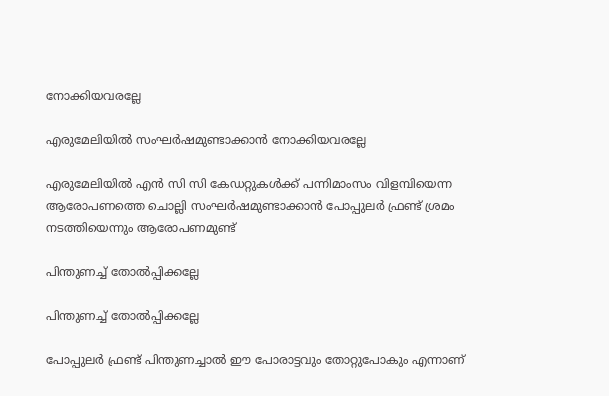നോക്കിയവരല്ലേ

എരുമേലിയില്‍ സംഘര്‍ഷമുണ്ടാക്കാന്‍ നോക്കിയവരല്ലേ

എരുമേലിയില്‍ എന്‍ സി സി കേഡറ്റുകള്‍ക്ക് പന്നിമാംസം വിളമ്പിയെന്ന ആരോപണത്തെ ചൊല്ലി സംഘര്‍ഷമുണ്ടാക്കാന്‍ പോപ്പുലര്‍ ഫ്രണ്ട് ശ്രമം നടത്തിയെന്നും ആരോപണമുണ്ട്

പിന്തുണച്ച് തോല്‍പ്പിക്കല്ലേ

പിന്തുണച്ച് തോല്‍പ്പിക്കല്ലേ

പോപ്പുലര്‍ ഫ്രണ്ട് പിന്തുണച്ചാല്‍ ഈ പോരാട്ടവും തോറ്റുപോകും എന്നാണ്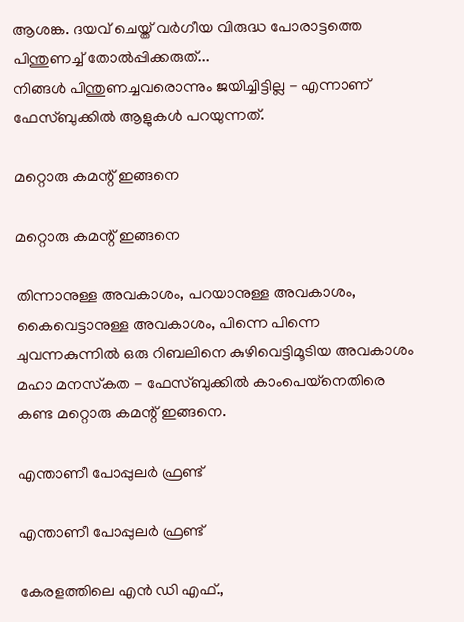ആശങ്ക. ദയവ് ചെയ്ത് വര്‍ഗീയ വിരുദ്ധ പോരാട്ടത്തെ പിന്തുണച്ച് തോല്‍പ്പിക്കരുത്...
നിങ്ങള്‍ പിന്തുണച്ചവരൊന്നും ജയിച്ചിട്ടില്ല - എന്നാണ് ഫേസ്ബുക്കില്‍ ആളുകള്‍ പറയുന്നത്.

മറ്റൊരു കമന്റ് ഇങ്ങനെ

മറ്റൊരു കമന്റ് ഇങ്ങനെ

തിന്നാനുള്ള അവകാശം, പറയാനുള്ള അവകാശം, കൈവെട്ടാനുള്ള അവകാശം, പിന്നെ പിന്നെ ചുവന്നകുന്നില്‍ ഒരു റിബലിനെ കുഴിവെട്ടിമൂടിയ അവകാശം
മഹാ മനസ്‌കത - ഫേസ്ബുക്കില്‍ കാംപെയ്‌നെതിരെ കണ്ട മറ്റൊരു കമന്റ് ഇങ്ങനെ.

എന്താണീ പോപ്പുലര്‍ ഫ്രണ്ട്

എന്താണീ പോപ്പുലര്‍ ഫ്രണ്ട്

കേരളത്തിലെ എന്‍ ഡി എഫ്.,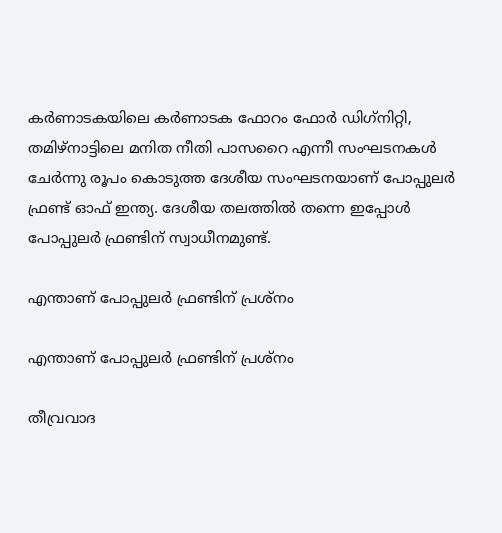കര്‍ണാടകയിലെ കര്‍ണാടക ഫോറം ഫോര്‍ ഡിഗ്‌നിറ്റി, തമിഴ്‌നാട്ടിലെ മനിത നീതി പാസറൈ എന്നീ സംഘടനകള്‍ ചേര്‍ന്നു രൂപം കൊടുത്ത ദേശീയ സംഘടനയാണ് പോപ്പുലര്‍ ഫ്രണ്ട് ഓഫ് ഇന്ത്യ. ദേശീയ തലത്തില്‍ തന്നെ ഇപ്പോള്‍ പോപ്പുലര്‍ ഫ്രണ്ടിന് സ്വാധീനമുണ്ട്.

എന്താണ് പോപ്പുലര്‍ ഫ്രണ്ടിന് പ്രശ്‌നം

എന്താണ് പോപ്പുലര്‍ ഫ്രണ്ടിന് പ്രശ്‌നം

തീവ്രവാദ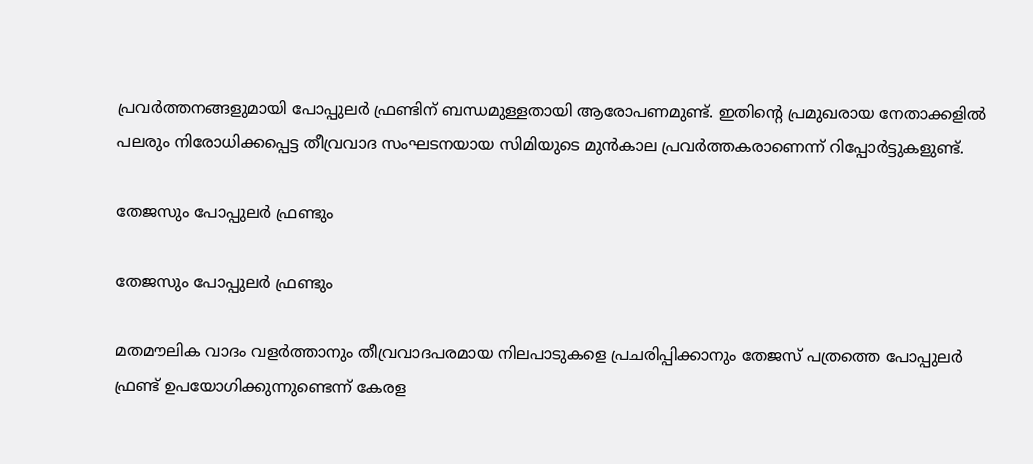പ്രവര്‍ത്തനങ്ങളുമായി പോപ്പുലര്‍ ഫ്രണ്ടിന് ബന്ധമുള്ളതായി ആരോപണമുണ്ട്. ഇതിന്റെ പ്രമുഖരായ നേതാക്കളില്‍ പലരും നിരോധിക്കപ്പെട്ട തീവ്രവാദ സംഘടനയായ സിമിയുടെ മുന്‍കാല പ്രവര്‍ത്തകരാണെന്ന് റിപ്പോര്‍ട്ടുകളുണ്ട്.

തേജസും പോപ്പുലര്‍ ഫ്രണ്ടും

തേജസും പോപ്പുലര്‍ ഫ്രണ്ടും

മതമൗലിക വാദം വളര്‍ത്താനും തീവ്രവാദപരമായ നിലപാടുകളെ പ്രചരിപ്പിക്കാനും തേജസ് പത്രത്തെ പോപ്പുലര്‍ ഫ്രണ്ട് ഉപയോഗിക്കുന്നുണ്ടെന്ന് കേരള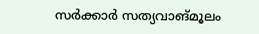സര്‍ക്കാര്‍ സത്യവാങ്മൂലം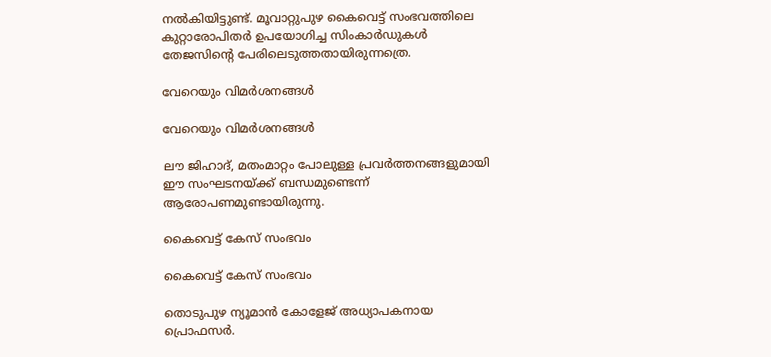നല്‍കിയിട്ടുണ്ട്. മൂവാറ്റുപുഴ കൈവെട്ട് സംഭവത്തിലെ കുറ്റാരോപിതര്‍ ഉപയോഗിച്ച സിംകാര്‍ഡുകള്‍ തേജസിന്റെ പേരിലെടുത്തതായിരുന്നത്രെ.

വേറെയും വിമര്‍ശനങ്ങള്‍

വേറെയും വിമര്‍ശനങ്ങള്‍

ലൗ ജിഹാദ്, മതംമാറ്റം പോലുള്ള പ്രവര്‍ത്തനങ്ങളുമായി ഈ സംഘടനയ്ക്ക് ബന്ധമുണ്ടെന്ന് ആരോപണമുണ്ടായിരുന്നു.

കൈവെട്ട് കേസ് സംഭവം

കൈവെട്ട് കേസ് സംഭവം

തൊടുപുഴ ന്യൂമാന്‍ കോളേജ് അധ്യാപകനായ പ്രൊഫസര്‍.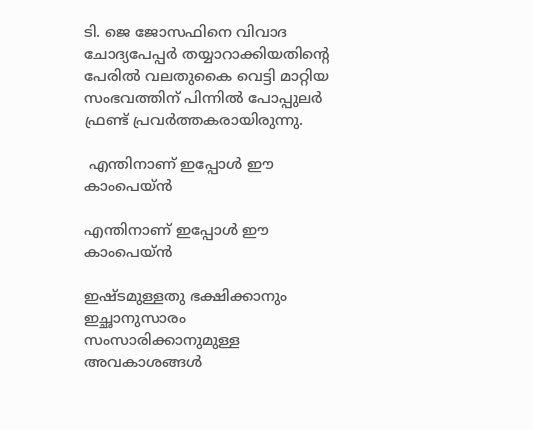ടി. ജെ ജോസഫിനെ വിവാദ ചോദ്യപേപ്പര്‍ തയ്യാറാക്കിയതിന്റെ പേരില്‍ വലതുകൈ വെട്ടി മാറ്റിയ സംഭവത്തിന് പിന്നില്‍ പോപ്പുലര്‍ ഫ്രണ്ട് പ്രവര്‍ത്തകരായിരുന്നു.

 എന്തിനാണ് ഇപ്പോള്‍ ഈ കാംപെയ്ന്‍

എന്തിനാണ് ഇപ്പോള്‍ ഈ കാംപെയ്ന്‍

ഇഷ്ടമുള്ളതു ഭക്ഷിക്കാനും ഇച്ഛാനുസാരം സംസാരിക്കാനുമുള്ള അവകാശങ്ങള്‍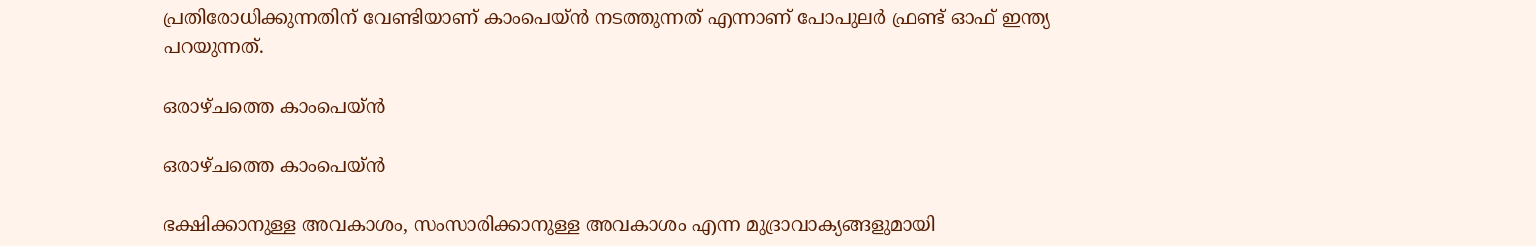പ്രതിരോധിക്കുന്നതിന് വേണ്ടിയാണ് കാംപെയ്ന്‍ നടത്തുന്നത് എന്നാണ് പോപുലര്‍ ഫ്രണ്ട് ഓഫ് ഇന്ത്യ പറയുന്നത്.

ഒരാഴ്ചത്തെ കാംപെയ്ന്‍

ഒരാഴ്ചത്തെ കാംപെയ്ന്‍

ഭക്ഷിക്കാനുള്ള അവകാശം, സംസാരിക്കാനുള്ള അവകാശം എന്ന മുദ്രാവാക്യങ്ങളുമായി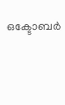ഒക്ടോബര്‍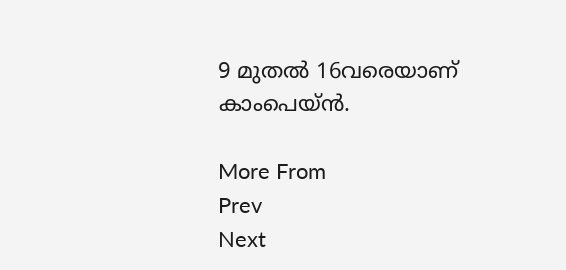9 മുതല്‍ 16വരെയാണ് കാംപെയ്ന്‍.

More From
Prev
Next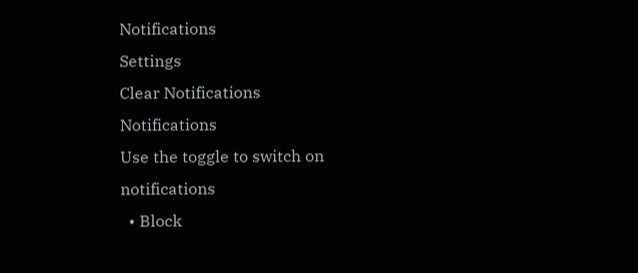Notifications
Settings
Clear Notifications
Notifications
Use the toggle to switch on notifications
  • Block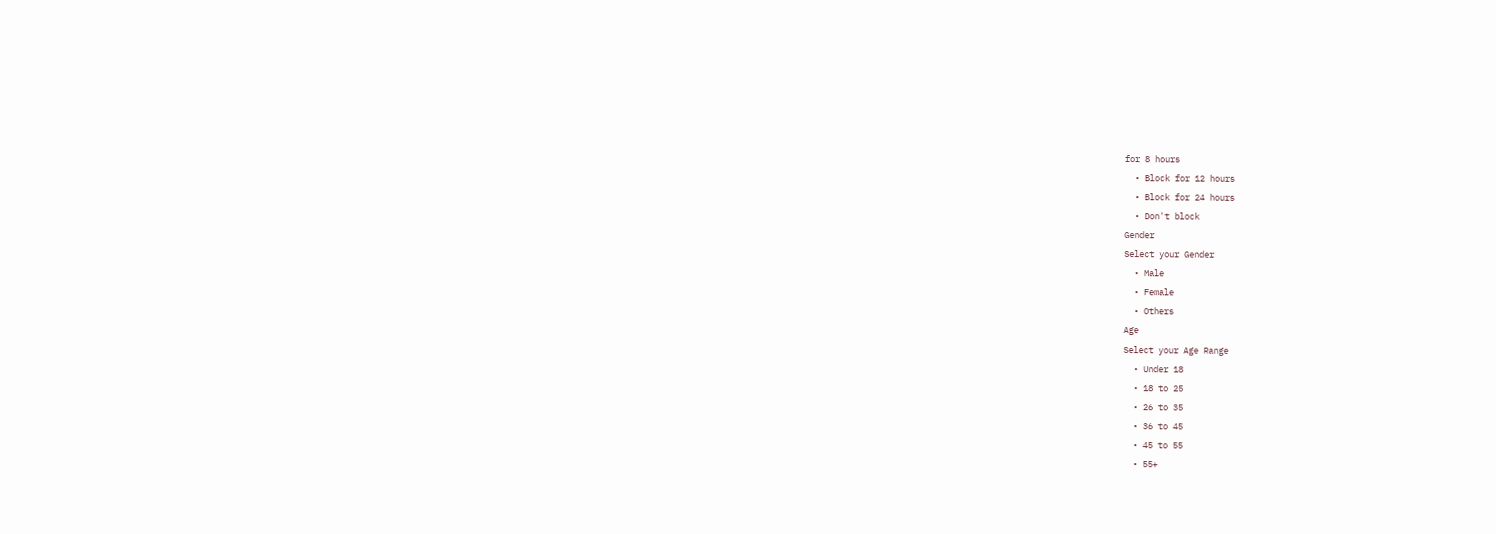for 8 hours
  • Block for 12 hours
  • Block for 24 hours
  • Don't block
Gender
Select your Gender
  • Male
  • Female
  • Others
Age
Select your Age Range
  • Under 18
  • 18 to 25
  • 26 to 35
  • 36 to 45
  • 45 to 55
  • 55+